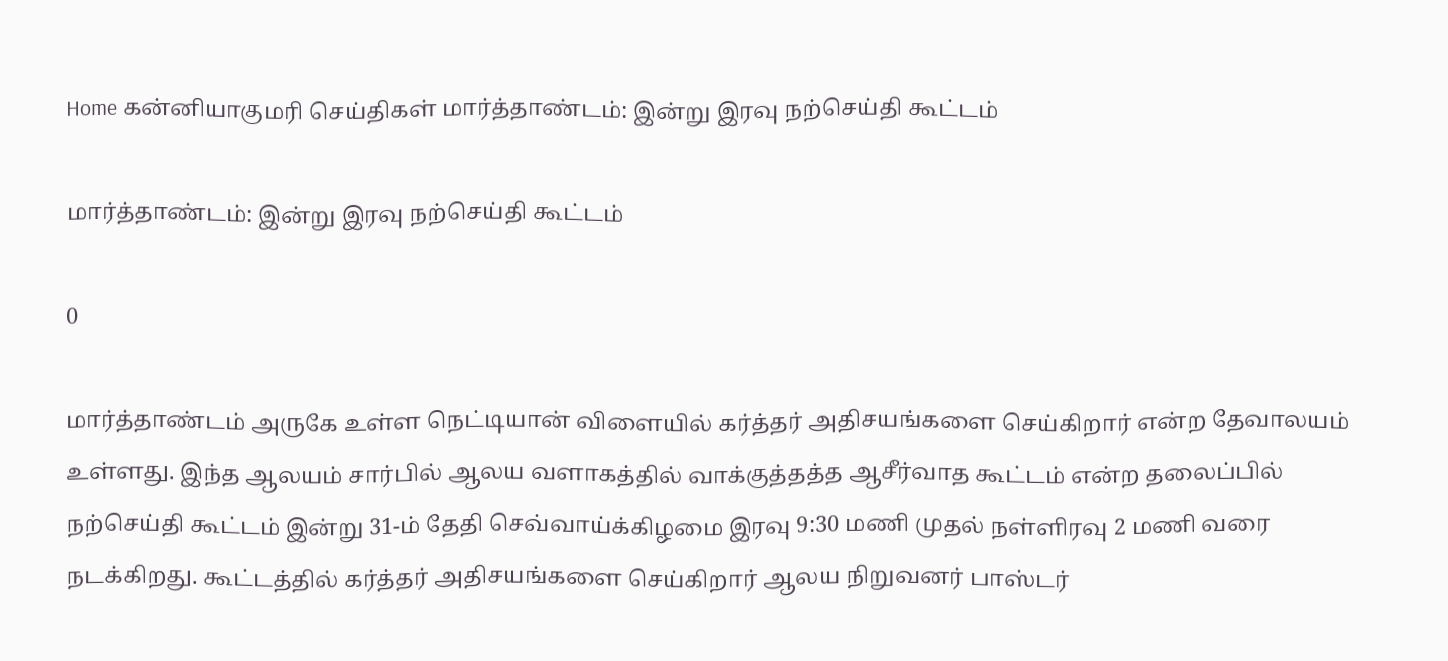Home கன்னியாகுமரி செய்திகள் மார்த்தாண்டம்: இன்று இரவு நற்செய்தி கூட்டம்

மார்த்தாண்டம்: இன்று இரவு நற்செய்தி கூட்டம்

0

மார்த்தாண்டம் அருகே உள்ள நெட்டியான் விளையில் கர்த்தர் அதிசயங்களை செய்கிறார் என்ற தேவாலயம் உள்ளது. இந்த ஆலயம் சார்பில் ஆலய வளாகத்தில் வாக்குத்தத்த ஆசீர்வாத கூட்டம் என்ற தலைப்பில் நற்செய்தி கூட்டம் இன்று 31-ம் தேதி செவ்வாய்க்கிழமை இரவு 9:30 மணி முதல் நள்ளிரவு 2 மணி வரை நடக்கிறது. கூட்டத்தில் கர்த்தர் அதிசயங்களை செய்கிறார் ஆலய நிறுவனர் பாஸ்டர்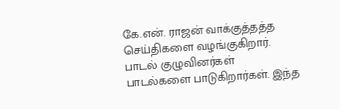கே.என். ராஜன் வாக்குத்தத்த செய்திகளை வழங்குகிறார். பாடல் குழுவினர்கள் பாடல்களை பாடுகிறார்கள். இந்த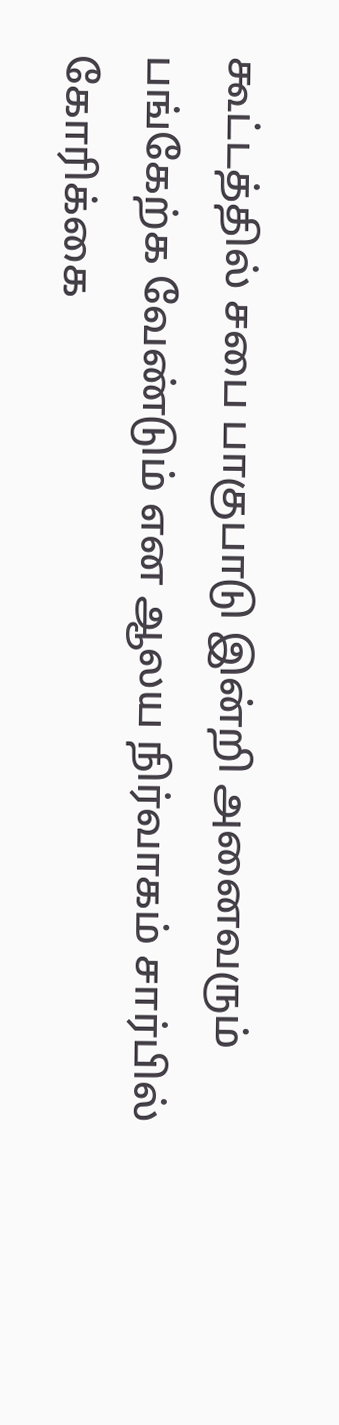கூட்டத்தில் சபை பாகுபாடு இன்றி அனைவரும் பங்கேற்க வேண்டும் என ஆலய நிர்வாகம் சார்பில் கோரிக்கை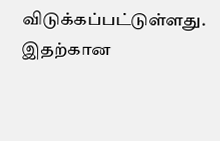விடுக்கப்பட்டுள்ளது. இதற்கான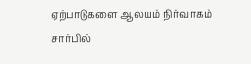ஏற்பாடுகளை ஆலயம் நிர்வாகம் சார்பில்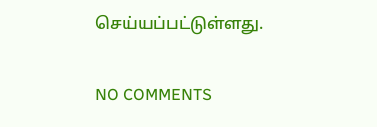செய்யப்பட்டுள்ளது.

NO COMMENTS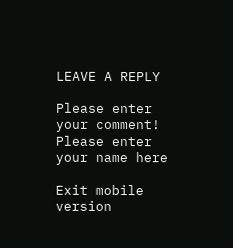LEAVE A REPLY

Please enter your comment!
Please enter your name here

Exit mobile version